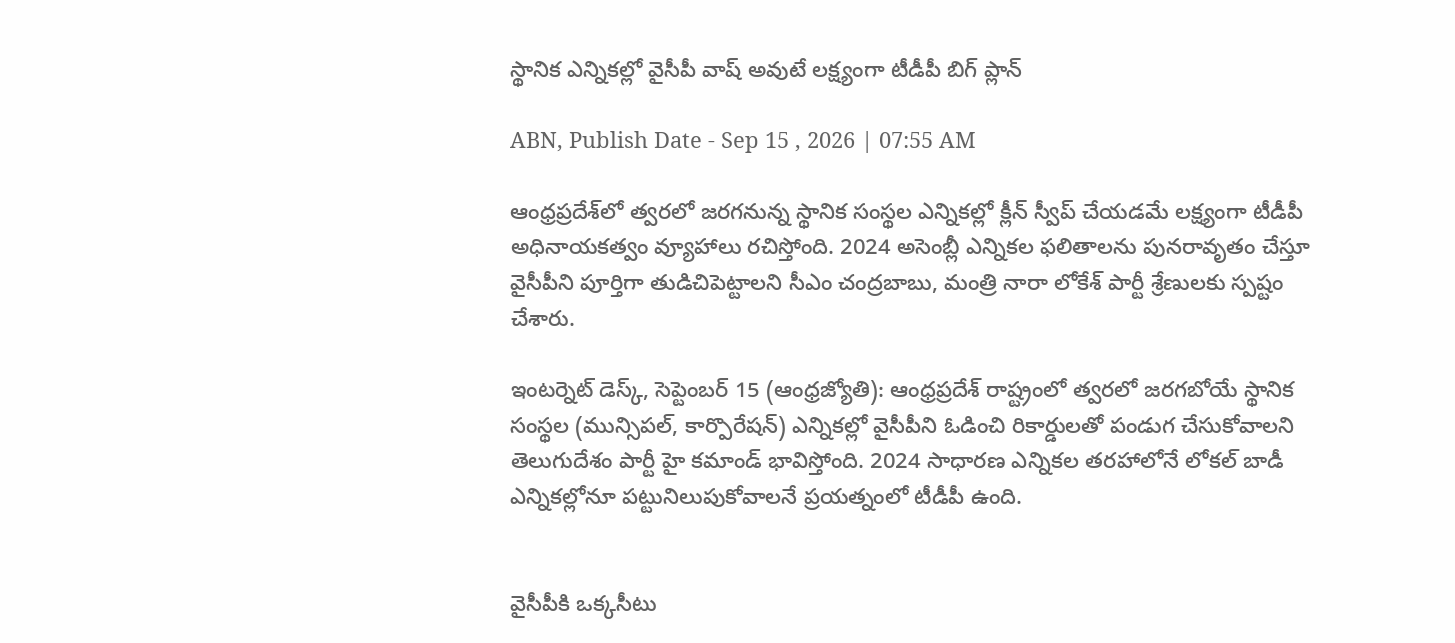స్థానిక ఎన్నికల్లో వైసీపీ వాష్‌ అవుటే లక్ష్యంగా టీడీపీ బిగ్ ప్లాన్

ABN, Publish Date - Sep 15 , 2026 | 07:55 AM

ఆంధ్రప్రదేశ్‌లో త్వరలో జరగనున్న స్థానిక సంస్థల ఎన్నికల్లో క్లీన్ స్వీప్ చేయడమే లక్ష్యంగా టీడీపీ అధినాయకత్వం వ్యూహాలు రచిస్తోంది. 2024 అసెంబ్లీ ఎన్నికల ఫలితాలను పునరావృతం చేస్తూ వైసీపీని పూర్తిగా తుడిచిపెట్టాలని సీఎం చంద్రబాబు, మంత్రి నారా లోకేశ్ పార్టీ శ్రేణులకు స్పష్టం చేశారు.

ఇంటర్నెట్ డెస్క్, సెప్టెంబర్ 15 (ఆంధ్రజ్యోతి): ఆంధ్రప్రదేశ్ రాష్ట్రంలో త్వరలో జరగబోయే స్థానిక సంస్థల (మున్సిపల్, కార్పొరేషన్) ఎన్నికల్లో వైసీపీని ఓడించి రికార్డులతో పండుగ చేసుకోవాలని తెలుగుదేశం పార్టీ హై కమాండ్ భావిస్తోంది. 2024 సాధారణ ఎన్నికల తరహాలోనే లోకల్ బాడీ ఎన్నికల్లోనూ పట్టునిలుపుకోవాలనే ప్రయత్నంలో టీడీపీ ఉంది.


వైసీపీకి ఒక్కసీటు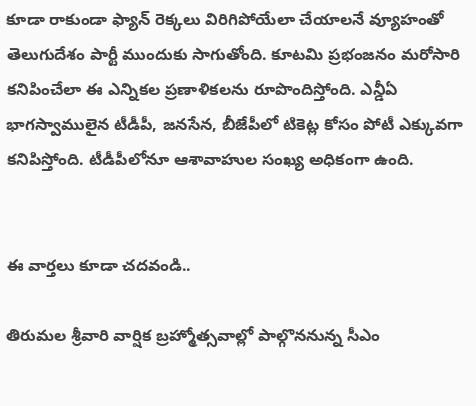కూడా రాకుండా ఫ్యాన్ రెక్కలు విరిగిపోయేలా చేయాలనే వ్యూహంతో తెలుగుదేశం పార్టీ ముందుకు సాగుతోంది. కూటమి ప్రభంజనం మరోసారి కనిపించేలా ఈ ఎన్నికల ప్రణాళికలను రూపొందిస్తోంది. ఎన్డీఏ భాగస్వాములైన టీడీపీ, జనసేన, బీజేపీలో టికెట్ల కోసం పోటీ ఎక్కువగా కనిపిస్తోంది. టీడీపీలోనూ ఆశావాహుల సంఖ్య అధికంగా ఉంది.


ఈ వార్తలు కూడా చదవండి..

తిరుమల శ్రీవారి వార్షిక బ్రహ్మోత్సవాల్లో పాల్గొననున్న సీఎం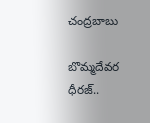చంద్రబాబు

బొమ్మదేవర ధీరజ్..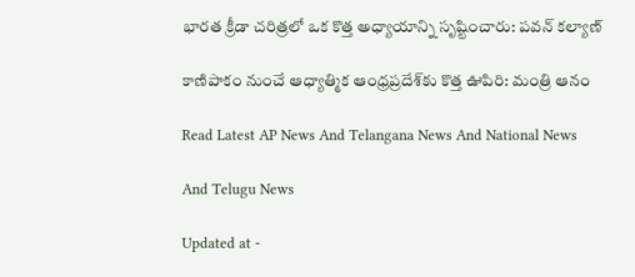భారత క్రీడా చరిత్రలో ఒక కొత్త అధ్యాయాన్ని సృష్టించారు: పవన్ కల్యాణ్

కాణిపాకం నుంచే ఆధ్యాత్మిక ఆంధ్రప్రదేశ్‌కు కొత్త ఊపిరి: మంత్రి ఆనం

Read Latest AP News And Telangana News And National News

And Telugu News

Updated at -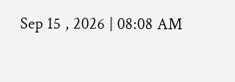Sep 15 , 2026 | 08:08 AM